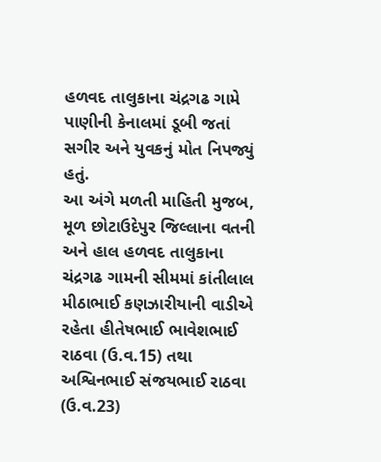હળવદ તાલુકાના ચંદ્રગઢ ગામે પાણીની કેનાલમાં ડૂબી જતાં સગીર અને યુવકનું મોત નિપજ્યું હતું.
આ અંગે મળતી માહિતી મુજબ, મૂળ છોટાઉદેપુર જિલ્લાના વતની અને હાલ હળવદ તાલુકાના ચંદ્રગઢ ગામની સીમમાં કાંતીલાલ મીઠાભાઈ કણઝારીયાની વાડીએ રહેતા હીતેષભાઈ ભાવેશભાઈ રાઠવા (ઉ.વ.15) તથા અશ્વિનભાઈ સંજયભાઈ રાઠવા (ઉ.વ.23)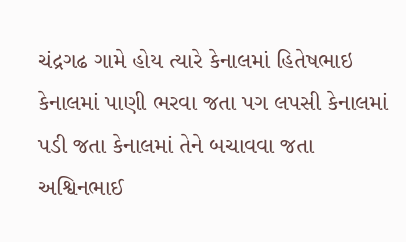ચંદ્રગઢ ગામે હોય ત્યારે કેનાલમાં હિતેષભાઇ કેનાલમાં પાણી ભરવા જતા પગ લપસી કેનાલમાં પડી જતા કેનાલમાં તેને બચાવવા જતા અશ્વિનભાઈ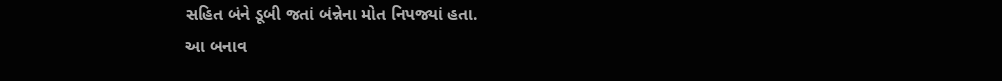સહિત બંને ડૂબી જતાં બંન્નેના મોત નિપજ્યાં હતા.
આ બનાવ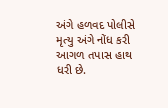અંગે હળવદ પોલીસે મૃત્યુ અંગે નોંધ કરી આગળ તપાસ હાથ ધરી છે.